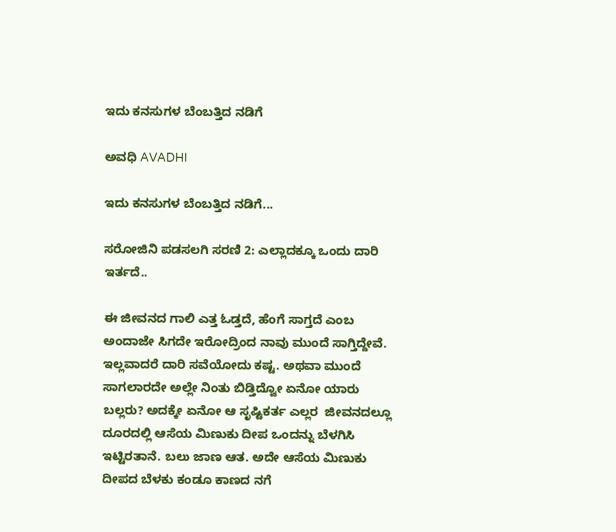ಇದು ಕನಸುಗಳ ಬೆಂಬತ್ತಿದ ನಡಿಗೆ‍

ಅವಧಿ AVADHI

ಇದು ಕನಸುಗಳ ಬೆಂಬತ್ತಿದ ನಡಿಗೆ...

ಸರೋಜಿನಿ ಪಡಸಲಗಿ ಸರಣಿ 2: ಎಲ್ಲಾದಕ್ಕೂ ಒಂದು ದಾರಿ ಇರ್ತದೆ..

ಈ ಜೀವನದ ಗಾಲಿ ಎತ್ತ ಓಡ್ತದೆ, ಹೆಂಗೆ ಸಾಗ್ತದೆ ಎಂಬ ಅಂದಾಜೇ ಸಿಗದೇ ಇರೋದ್ರಿಂದ ನಾವು ಮುಂದೆ ಸಾಗ್ತಿದ್ದೇವೆ. ಇಲ್ಲವಾದರೆ ದಾರಿ ಸವೆಯೋದು ಕಷ್ಟ. ಅಥವಾ ಮುಂದೆ ಸಾಗಲಾರದೇ ಅಲ್ಲೇ ನಿಂತು ಬಿಡ್ತಿದ್ವೋ ಏನೋ ಯಾರು ಬಲ್ಲರು? ಅದಕ್ಕೇ ಏನೋ ಆ ಸೃಷ್ಟಿಕರ್ತ ಎಲ್ಲರ  ಜೀವನದಲ್ಲೂ ದೂರದಲ್ಲಿ ಆಸೆಯ ಮಿಣುಕು ದೀಪ ಒಂದನ್ನು ಬೆಳಗಿಸಿ ಇಟ್ಟಿರತಾನೆ. ಬಲು ಜಾಣ ಆತ. ಅದೇ ಆಸೆಯ ಮಿಣುಕು ದೀಪದ ಬೆಳಕು ಕಂಡೂ ಕಾಣದ ನಗೆ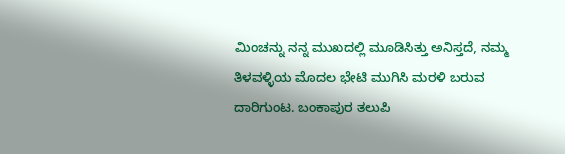ಮಿಂಚನ್ನು ನನ್ನ ಮುಖದಲ್ಲಿ ಮೂಡಿಸಿತ್ತು ಅನಿಸ್ತದೆ, ನಮ್ಮ ತಿಳವಳ್ಳಿಯ ಮೊದಲ ಭೇಟಿ ಮುಗಿಸಿ ಮರಳಿ ಬರುವ ದಾರಿಗುಂಟ. ಬಂಕಾಪುರ ತಲುಪಿ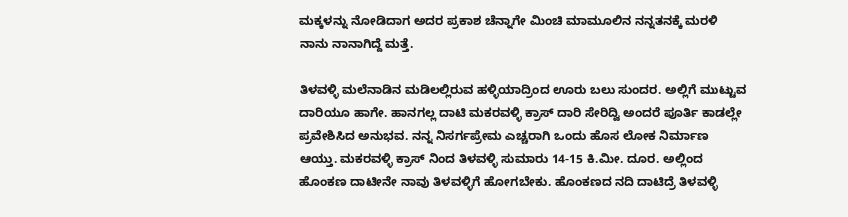ಮಕ್ಕಳನ್ನು ನೋಡಿದಾಗ ಅದರ ಪ್ರಕಾಶ ಚೆನ್ನಾಗೇ ಮಿಂಚಿ ಮಾಮೂಲಿನ ನನ್ನತನಕ್ಕೆ ಮರಳಿ ನಾನು ನಾನಾಗಿದ್ದೆ ಮತ್ತೆ.

ತಿಳವಳ್ಳಿ ಮಲೆನಾಡಿನ ಮಡಿಲಲ್ಲಿರುವ ಹಳ್ಳಿಯಾದ್ರಿಂದ ಊರು ಬಲು ಸುಂದರ. ಅಲ್ಲಿಗೆ ಮುಟ್ಟುವ ದಾರಿಯೂ ಹಾಗೇ. ಹಾನಗಲ್ಲ ದಾಟಿ ಮಕರವಳ್ಳಿ ಕ್ರಾಸ್ ದಾರಿ ಸೇರಿದ್ವಿ ಅಂದರೆ ಪೂರ್ತಿ ಕಾಡಲ್ಲೇ ಪ್ರವೇಶಿಸಿದ ಅನುಭವ. ನನ್ನ ನಿಸರ್ಗಪ್ರೇಮ ಎಚ್ಚರಾಗಿ ಒಂದು ಹೊಸ ಲೋಕ ನಿರ್ಮಾಣ ಆಯ್ತು. ಮಕರವಳ್ಳಿ ಕ್ರಾಸ್ ನಿಂದ ತಿಳವಳ್ಳಿ ಸುಮಾರು 14-15 ಕಿ.ಮೀ. ದೂರ. ಅಲ್ಲಿಂದ ಹೊಂಕಣ ದಾಟೀನೇ ನಾವು ತಿಳವಳ್ಳಿಗೆ ಹೋಗಬೇಕು. ಹೊಂಕಣದ ನದಿ ದಾಟಿದ್ರೆ ತಿಳವಳ್ಳಿ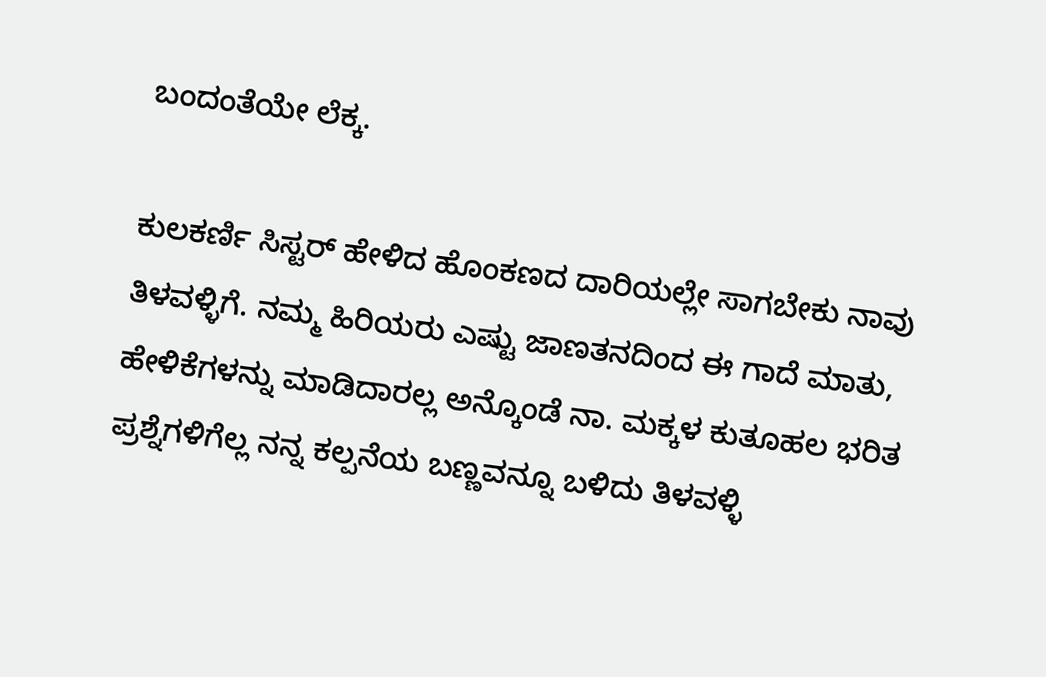ಬಂದಂತೆಯೇ ಲೆಕ್ಕ.

ಕುಲಕರ್ಣಿ ಸಿಸ್ಟರ್ ಹೇಳಿದ ಹೊಂಕಣದ ದಾರಿಯಲ್ಲೇ ಸಾಗಬೇಕು ನಾವು ತಿಳವಳ್ಳಿಗೆ. ನಮ್ಮ ಹಿರಿಯರು ಎಷ್ಟು ಜಾಣತನದಿಂದ ಈ ಗಾದೆ ಮಾತು, ಹೇಳಿಕೆಗಳನ್ನು ಮಾಡಿದಾರಲ್ಲ ಅನ್ಕೊಂಡೆ ನಾ. ಮಕ್ಕಳ ಕುತೂಹಲ ಭರಿತ  ಪ್ರಶ್ನೆಗಳಿಗೆಲ್ಲ ನನ್ನ ಕಲ್ಪನೆಯ ಬಣ್ಣವನ್ನೂ ಬಳಿದು ತಿಳವಳ್ಳಿ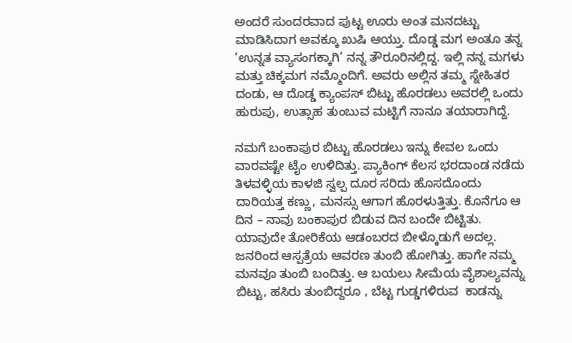ಅಂದರೆ ಸುಂದರವಾದ ಪುಟ್ಟ ಊರು ಅಂತ ಮನದಟ್ಟು ಮಾಡಿಸಿದಾಗ ಅವಕ್ಕೂ ಖುಷಿ ಆಯ್ತು. ದೊಡ್ಡ ಮಗ ಅಂತೂ ತನ್ನ ‘ಉನ್ನತ ವ್ಯಾಸಂಗಕ್ಕಾಗಿ’ ನನ್ನ ತೌರೂರಿನಲ್ಲಿದ್ದ. ಇಲ್ಲಿ ನನ್ನ ಮಗಳು ಮತ್ತು ಚಿಕ್ಕಮಗ ನಮ್ಮೊಂದಿಗೆ. ಅವರು ಅಲ್ಲಿನ ತಮ್ಮ ಸ್ನೇಹಿತರ ದಂಡು, ಆ ದೊಡ್ಡ ಕ್ಯಾಂಪಸ್ ಬಿಟ್ಟು ಹೊರಡಲು ಅವರಲ್ಲಿ ಒಂದು ಹುರುಪು, ಉತ್ಸಾಹ ತುಂಬುವ ಮಟ್ಟಿಗೆ ನಾನೂ ತಯಾರಾಗಿದ್ದೆ.

ನಮಗೆ‌ ಬಂಕಾಪುರ ಬಿಟ್ಟು ಹೊರಡಲು ಇನ್ನು ಕೇವಲ ಒಂದು ವಾರವಷ್ಟೇ ಟೈಂ ಉಳಿದಿತ್ತು. ಪ್ಯಾಕಿಂಗ್ ಕೆಲಸ ಭರದಾಂಡ ನಡೆದು ತಿಳವಳ್ಳಿಯ ಕಾಳಜಿ ಸ್ವಲ್ಪ ದೂರ ಸರಿದು ಹೊಸದೊಂದು ದಾರಿಯತ್ತ ಕಣ್ಣು, ಮನಸ್ಸು ಆಗಾಗ ಹೊರಳುತ್ತಿತ್ತು. ಕೊನೆಗೂ ಆ ದಿನ – ನಾವು ಬಂಕಾಪುರ ಬಿಡುವ ದಿನ ಬಂದೇ ಬಿಟ್ಟಿತು. ಯಾವುದೇ ತೋರಿಕೆಯ ಆಡಂಬರದ ಬೀಳ್ಕೊಡುಗೆ ಅದಲ್ಲ. ಜನರಿಂದ ಆಸ್ಪತ್ರೆಯ ಆವರಣ ತುಂಬಿ ಹೋಗಿತ್ತು. ಹಾಗೇ ನಮ್ಮ ಮನವೂ ತುಂಬಿ ಬಂದಿತ್ತು. ಆ ಬಯಲು ಸೀಮೆಯ ವೈಶಾಲ್ಯವನ್ನು ಬಿಟ್ಟು, ಹಸಿರು ತುಂಬಿದ್ದರೂ , ಬೆಟ್ಟ ಗುಡ್ಡಗಳಿರುವ  ಕಾಡನ್ನು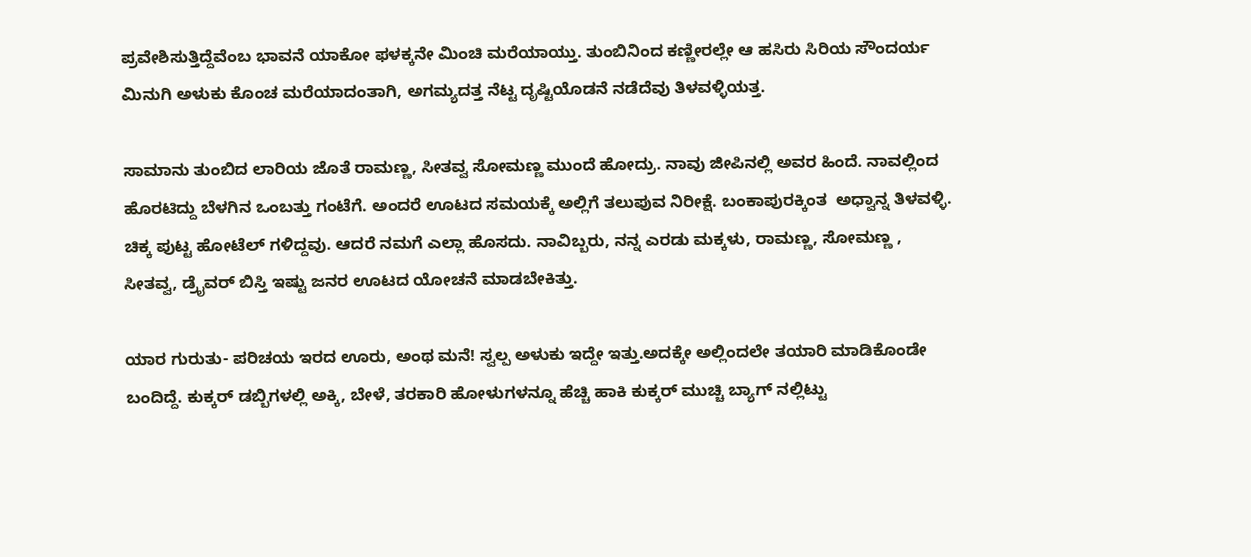ಪ್ರವೇಶಿಸುತ್ತಿದ್ದೆವೆಂಬ ಭಾವನೆ ಯಾಕೋ ಫಳಕ್ಕನೇ ಮಿಂಚಿ ಮರೆಯಾಯ್ತು. ತುಂಬಿನಿಂದ ಕಣ್ಣೀರಲ್ಲೇ ಆ ಹಸಿರು ಸಿರಿಯ ಸೌಂದರ್ಯ ಮಿನುಗಿ ಅಳುಕು ಕೊಂಚ ಮರೆಯಾದಂತಾಗಿ, ಅಗಮ್ಯದತ್ತ ನೆಟ್ಟ ದೃಷ್ಟಿಯೊಡನೆ ನಡೆದೆವು ತಿಳವಳ್ಳಿಯತ್ತ.

ಸಾಮಾನು ತುಂಬಿದ ಲಾರಿಯ ಜೊತೆ ರಾಮಣ್ಣ, ಸೀತವ್ವ ಸೋಮಣ್ಣ ಮುಂದೆ ಹೋದ್ರು. ನಾವು ಜೀಪಿನಲ್ಲಿ ಅವರ ಹಿಂದೆ. ನಾವಲ್ಲಿಂದ ಹೊರಟಿದ್ದು ಬೆಳಗಿನ ಒಂಬತ್ತು ಗಂಟೆಗೆ. ಅಂದರೆ ಊಟದ ಸಮಯಕ್ಕೆ ಅಲ್ಲಿಗೆ ತಲುಪುವ ನಿರೀಕ್ಷೆ. ಬಂಕಾಪುರಕ್ಕಿಂತ  ಅಧ್ವಾನ್ನ ತಿಳವಳ್ಳಿ. ಚಿಕ್ಕ ಪುಟ್ಟ ಹೋಟೆಲ್ ಗಳಿದ್ದವು. ಆದರೆ ನಮಗೆ ಎಲ್ಲಾ ಹೊಸದು. ನಾವಿಬ್ಬರು, ನನ್ನ ಎರಡು ಮಕ್ಕಳು, ರಾಮಣ್ಣ, ಸೋಮಣ್ಣ , ಸೀತವ್ವ, ಡ್ರೈವರ್ ಬಿಸ್ತಿ ಇಷ್ಟು ಜನರ ಊಟದ ಯೋಚನೆ ಮಾಡಬೇಕಿತ್ತು.

ಯಾರ ಗುರುತು- ಪರಿಚಯ ಇರದ ಊರು, ಅಂಥ ಮನೆ! ಸ್ವಲ್ಪ ಅಳುಕು ಇದ್ದೇ ಇತ್ತು.ಅದಕ್ಕೇ ಅಲ್ಲಿಂದಲೇ ತಯಾರಿ ಮಾಡಿಕೊಂಡೇ ಬಂದಿದ್ದೆ. ಕುಕ್ಕರ್ ಡಬ್ಬಿಗಳಲ್ಲಿ ಅಕ್ಕಿ, ಬೇಳೆ, ತರಕಾರಿ ಹೋಳುಗಳನ್ನೂ ಹೆಚ್ಚಿ ಹಾಕಿ ಕುಕ್ಕರ್ ಮುಚ್ಚಿ ಬ್ಯಾಗ್ ನಲ್ಲಿಟ್ಟು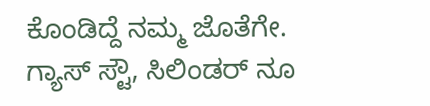ಕೊಂಡಿದ್ದೆ ನಮ್ಮ ಜೊತೆಗೇ. ಗ್ಯಾಸ್ ಸ್ಟೌ, ಸಿಲಿಂಡರ್ ನೂ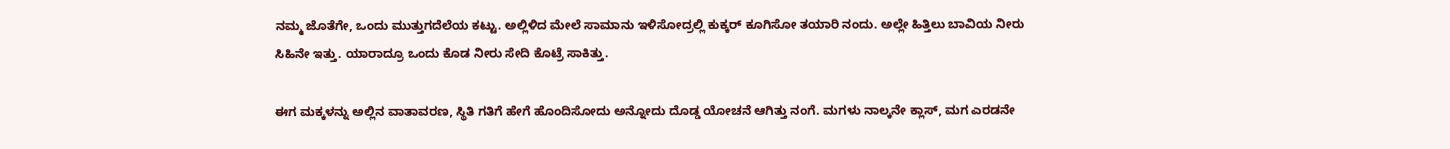ನಮ್ಮ ಜೊತೆಗೇ, ಒಂದು ಮುತ್ತುಗದೆಲೆಯ ಕಟ್ಟು. ಅಲ್ಲಿಳಿದ ಮೇಲೆ ಸಾಮಾನು ಇಳಿಸೋದ್ರಲ್ಲಿ ಕುಕ್ಕರ್ ಕೂಗಿಸೋ ತಯಾರಿ ನಂದು. ಅಲ್ಲೇ ಹಿತ್ತಿಲು ಬಾವಿಯ ನೀರು ಸಿಹಿನೇ ಇತ್ತು. ಯಾರಾದ್ರೂ ಒಂದು ಕೊಡ ನೀರು ಸೇದಿ ಕೊಟ್ರೆ ಸಾಕಿತ್ತು.

ಈಗ ಮಕ್ಕಳನ್ನು ಅಲ್ಲಿನ ವಾತಾವರಣ, ಸ್ಥಿತಿ ಗತಿಗೆ ಹೇಗೆ ಹೊಂದಿಸೋದು ಅನ್ನೋದು ದೊಡ್ಡ ಯೋಚನೆ ಆಗಿತ್ತು ನಂಗೆ. ಮಗಳು ನಾಲ್ಕನೇ ಕ್ಲಾಸ್, ಮಗ ಎರಡನೇ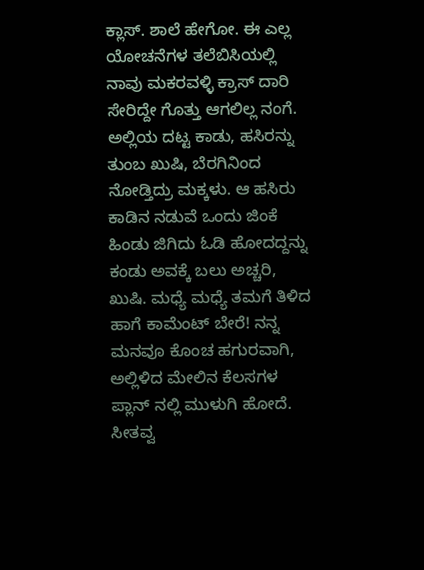ಕ್ಲಾಸ್. ಶಾಲೆ ಹೇಗೋ. ಈ ಎಲ್ಲ ಯೋಚನೆಗಳ ತಲೆಬಿಸಿಯಲ್ಲಿ ನಾವು ಮಕರವಳ್ಳಿ ಕ್ರಾಸ್ ದಾರಿ ಸೇರಿದ್ದೇ ಗೊತ್ತು ಆಗಲಿಲ್ಲ ನಂಗೆ. ಅಲ್ಲಿಯ ದಟ್ಟ ಕಾಡು, ಹಸಿರನ್ನು ತುಂಬ ಖುಷಿ, ಬೆರಗಿನಿಂದ ನೋಡ್ತಿದ್ರು ಮಕ್ಕಳು. ಆ ಹಸಿರು ಕಾಡಿನ ನಡುವೆ ಒಂದು ಜಿಂಕೆ ಹಿಂಡು ಜಿಗಿದು ಓಡಿ ಹೋದದ್ದನ್ನು ಕಂಡು ಅವಕ್ಕೆ ಬಲು ಅಚ್ಚರಿ, ಖುಷಿ. ಮಧ್ಯೆ ಮಧ್ಯೆ ತಮಗೆ ತಿಳಿದ ಹಾಗೆ ಕಾಮೆಂಟ್ ಬೇರೆ! ನನ್ನ ಮನವೂ ಕೊಂಚ ಹಗುರವಾಗಿ, ಅಲ್ಲಿಳಿದ ಮೇಲಿನ ಕೆಲಸಗಳ ಪ್ಲಾನ್ ನಲ್ಲಿ ಮುಳುಗಿ ಹೋದೆ. ಸೀತವ್ವ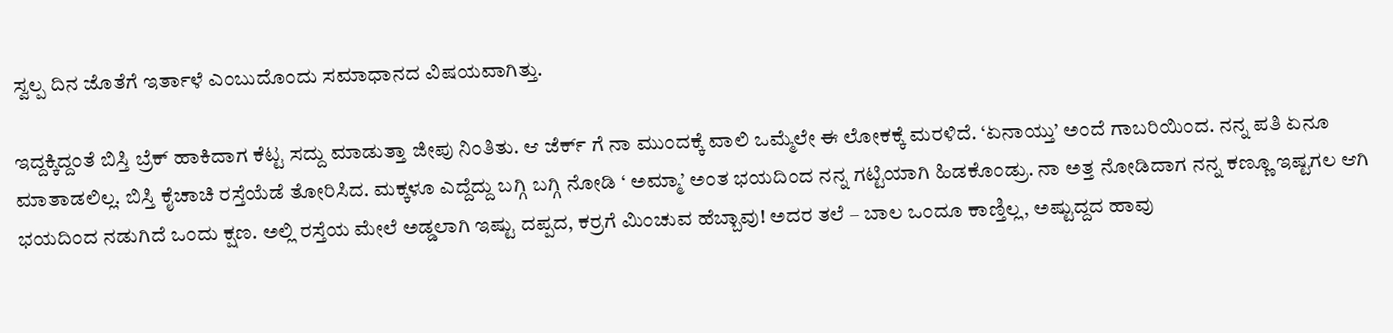ಸ್ವಲ್ಪ ದಿನ ಜೊತೆಗೆ ಇರ್ತಾಳೆ ಎಂಬುದೊಂದು ಸಮಾಧಾನದ ವಿಷಯವಾಗಿತ್ತು.

ಇದ್ದಕ್ಕಿದ್ದಂತೆ ಬಿಸ್ತಿ ಬ್ರೆಕ್ ಹಾಕಿದಾಗ ಕೆಟ್ಟ ಸದ್ದು ಮಾಡುತ್ತಾ ಜೀಪು ನಿಂತಿತು. ಆ ಜೆರ್ಕ್ ಗೆ ನಾ ಮುಂದಕ್ಕೆ ವಾಲಿ ಒಮ್ಮೆಲೇ ಈ ಲೋಕಕ್ಕೆ ‌ಮರಳಿದೆ. ‘ಏನಾಯ್ತು’ ಅಂದೆ ಗಾಬರಿಯಿಂದ. ನನ್ನ ಪತಿ ಏನೂ ಮಾತಾಡಲಿಲ್ಲ. ಬಿಸ್ತಿ ಕೈಚಾಚಿ ರಸ್ತೆಯೆಡೆ ತೋರಿಸಿದ. ಮಕ್ಕಳೂ ಎದ್ದೆದ್ದು ಬಗ್ಗಿ ಬಗ್ಗಿ ನೋಡಿ ‘ ಅಮ್ಮಾ’ ಅಂತ ಭಯದಿಂದ ನನ್ನ ಗಟ್ಟಿಯಾಗಿ ಹಿಡಕೊಂಡ್ರು. ನಾ ಅತ್ತ ನೋಡಿದಾಗ ನನ್ನ ಕಣ್ಣೂ ಇಷ್ಟಗಲ ಆಗಿ ಭಯದಿಂದ ನಡುಗಿದೆ ಒಂದು ಕ್ಷಣ. ಅಲ್ಲಿ ರಸ್ತೆಯ ಮೇಲೆ ಅಡ್ಡಲಾಗಿ ಇಷ್ಟು ದಪ್ಪದ, ಕರ್ರಗೆ ಮಿಂಚುವ ಹೆಬ್ಬಾವು! ಅದರ ತಲೆ – ಬಾಲ ಒಂದೂ ಕಾಣ್ತಿಲ್ಲ, ಅಷ್ಟುದ್ದದ ಹಾವು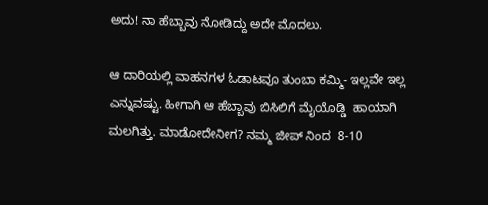ಅದು! ನಾ ಹೆಬ್ಬಾವು ನೋಡಿದ್ದು ಅದೇ ಮೊದಲು.

ಆ ದಾರಿಯಲ್ಲಿ ವಾಹನಗಳ ಓಡಾಟವೂ ತುಂಬಾ ಕಮ್ಮಿ- ಇಲ್ಲವೇ ಇಲ್ಲ ಎನ್ನುವಷ್ಟು. ಹೀಗಾಗಿ ಆ ಹೆಬ್ಬಾವು ಬಿಸಿಲಿಗೆ ಮೈಯೊಡ್ಡಿ  ಹಾಯಾಗಿ ಮಲಗಿತ್ತು. ಮಾಡೋದೇನೀಗ? ನಮ್ಮ ಜೀಪ್ ನಿಂದ  8-10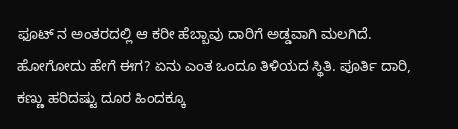ಫೂಟ್ ನ ಅಂತರದಲ್ಲಿ ಆ ಕರೀ ಹೆಬ್ಬಾವು ದಾರಿಗೆ ಅಡ್ಡವಾಗಿ ಮಲಗಿದೆ. ಹೋಗೋದು ಹೇಗೆ ಈಗ? ಏನು ಎಂತ ಒಂದೂ ತಿಳಿಯದ ಸ್ಥಿತಿ. ಪೂರ್ತಿ ದಾರಿ, ಕಣ್ಣು ಹರಿದಷ್ಟು ದೂರ ಹಿಂದಕ್ಕೂ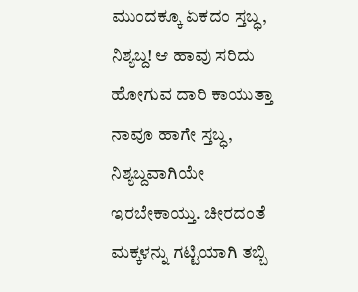ಮುಂದಕ್ಕೂ ಏಕದಂ ಸ್ತಬ್ಧ, ನಿಶ್ಯಬ್ದ! ಆ ಹಾವು ಸರಿದು ಹೋಗುವ ದಾರಿ ಕಾಯುತ್ತಾ ನಾವೂ ಹಾಗೇ ಸ್ತಬ್ಧ, ನಿಶ್ಯಬ್ದವಾಗಿಯೇ ಇರಬೇಕಾಯ್ತು. ಚೀರದಂತೆ ಮಕ್ಕಳನ್ನು ಗಟ್ಟಿಯಾಗಿ ತಬ್ಬಿ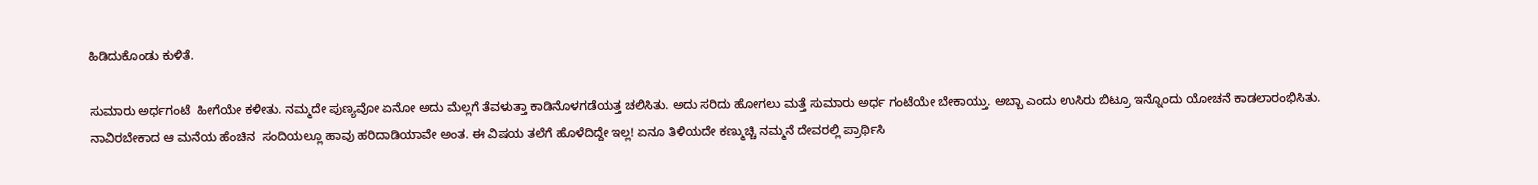ಹಿಡಿದುಕೊಂಡು ಕುಳಿತೆ.

ಸುಮಾರು ಅರ್ಧಗಂಟೆ  ಹೀಗೆಯೇ ಕಳೀತು. ನಮ್ಮದೇ ಪುಣ್ಯವೋ ಏನೋ ಅದು ಮೆಲ್ಲಗೆ ತೆವಳುತ್ತಾ ಕಾಡಿನೊಳಗಡೆಯತ್ತ ಚಲಿಸಿತು. ಅದು ಸರಿದು ಹೋಗಲು ಮತ್ತೆ ಸುಮಾರು ಅರ್ಧ ಗಂಟೆಯೇ ಬೇಕಾಯ್ತು. ಅಬ್ಬಾ ಎಂದು ಉಸಿರು ಬಿಟ್ರೂ ಇನ್ನೊಂದು ಯೋಚನೆ ಕಾಡಲಾರಂಭಿಸಿತು. ನಾವಿರಬೇಕಾದ ಆ ಮನೆಯ ಹೆಂಚಿನ  ಸಂದಿಯಲ್ಲೂ ಹಾವು ಹರಿದಾಡಿಯಾವೇ ಅಂತ. ಈ ವಿಷಯ ತಲೆಗೆ ಹೊಳೆದಿದ್ದೇ ಇಲ್ಲ! ಏನೂ ತಿಳಿಯದೇ ಕಣ್ಮುಚ್ಚಿ ನಮ್ಮನೆ ದೇವರಲ್ಲಿ ಪ್ರಾರ್ಥಿಸಿ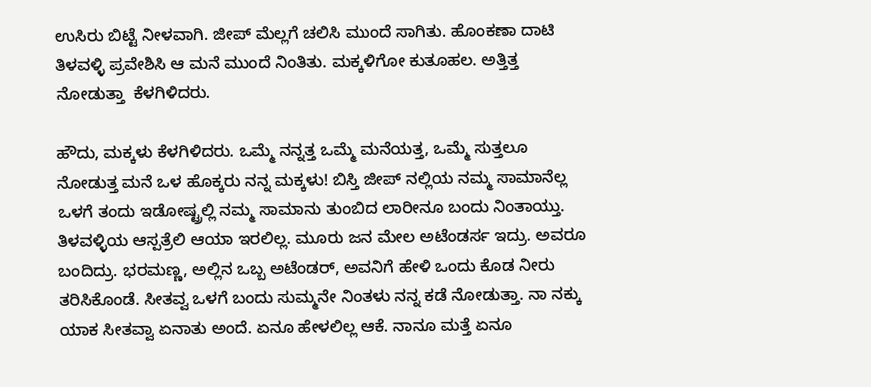ಉಸಿರು ಬಿಟ್ಟೆ ನೀಳವಾಗಿ. ಜೀಪ್ ಮೆಲ್ಲಗೆ ಚಲಿಸಿ ಮುಂದೆ ಸಾಗಿತು. ಹೊಂಕಣಾ ದಾಟಿ ತಿಳವಳ್ಳಿ ಪ್ರವೇಶಿಸಿ ಆ ಮನೆ ಮುಂದೆ ನಿಂತಿತು. ಮಕ್ಕಳಿಗೋ ಕುತೂಹಲ. ಅತ್ತಿತ್ತ ನೋಡುತ್ತಾ  ಕೆಳಗಿಳಿದರು.

ಹೌದು, ಮಕ್ಕಳು ಕೆಳಗಿಳಿದರು. ಒಮ್ಮೆ ನನ್ನತ್ತ ಒಮ್ಮೆ ಮನೆಯತ್ತ, ಒಮ್ಮೆ ಸುತ್ತಲೂ ನೋಡುತ್ತ ಮನೆ ಒಳ ಹೊಕ್ಕರು ನನ್ನ ಮಕ್ಕಳು! ಬಿಸ್ತಿ ಜೀಪ್ ನಲ್ಲಿಯ ನಮ್ಮ ಸಾಮಾನೆಲ್ಲ ಒಳಗೆ ತಂದು ಇಡೋಷ್ಟ್ರಲ್ಲಿ ನಮ್ಮ ಸಾಮಾನು ತುಂಬಿದ ಲಾರೀನೂ ಬಂದು ನಿಂತಾಯ್ತು. ತಿಳವಳ್ಳಿಯ ಆಸ್ಪತ್ರೆಲಿ ಆಯಾ ಇರಲಿಲ್ಲ. ಮೂರು ಜನ ಮೇಲ ಅಟೆಂಡರ್ಸ ಇದ್ರು. ಅವರೂ ಬಂದಿದ್ರು. ಭರಮಣ್ಣ, ಅಲ್ಲಿನ ಒಬ್ಬ ಅಟೆಂಡರ್, ಅವನಿಗೆ ಹೇಳಿ ಒಂದು ಕೊಡ ನೀರು ತರಿಸಿಕೊಂಡೆ. ಸೀತವ್ವ ಒಳಗೆ ಬಂದು ಸುಮ್ಮನೇ ನಿಂತಳು ನನ್ನ ಕಡೆ ನೋಡುತ್ತಾ. ನಾ ನಕ್ಕು ಯಾಕ ಸೀತವ್ವಾ ಏನಾತು ಅಂದೆ. ಏನೂ ಹೇಳಲಿಲ್ಲ ಆಕೆ. ನಾನೂ ಮತ್ತೆ ಏನೂ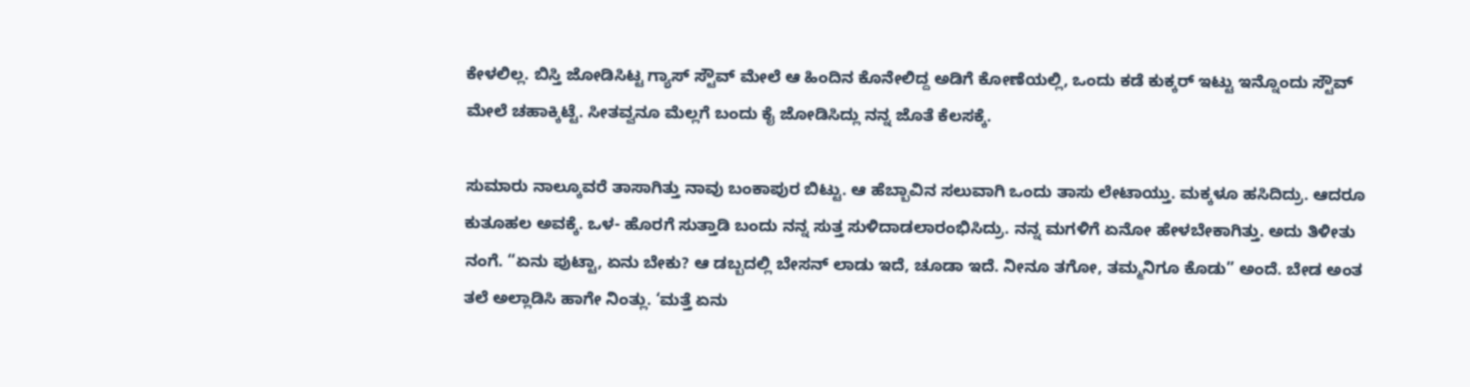ಕೇಳಲಿಲ್ಲ. ಬಿಸ್ತಿ ಜೋಡಿಸಿಟ್ಟ ಗ್ಯಾಸ್ ಸ್ಟೌವ್ ಮೇಲೆ ಆ ಹಿಂದಿನ ಕೊನೇಲಿದ್ದ ಅಡಿಗೆ ಕೋಣೆಯಲ್ಲಿ, ಒಂದು ಕಡೆ ಕುಕ್ಕರ್ ಇಟ್ಟು ಇನ್ನೊಂದು ಸ್ಟೌವ್ ಮೇಲೆ ಚಹಾಕ್ಕಿಟ್ಟೆ. ಸೀತವ್ವನೂ ಮೆಲ್ಲಗೆ ಬಂದು ಕೈ ಜೋಡಿಸಿದ್ಲು ನನ್ನ ಜೊತೆ ಕೆಲಸಕ್ಕೆ.

ಸುಮಾರು ನಾಲ್ಕೂವರೆ ತಾಸಾಗಿತ್ತು ನಾವು ಬಂಕಾಪುರ ಬಿಟ್ಟು. ಆ ಹೆಬ್ಬಾವಿನ ಸಲುವಾಗಿ ಒಂದು ತಾಸು ಲೇಟಾಯ್ತು. ಮಕ್ಕಳೂ ಹಸಿದಿದ್ರು. ಆದರೂ ಕುತೂಹಲ ಅವಕ್ಕೆ. ಒಳ- ಹೊರಗೆ ಸುತ್ತಾಡಿ ಬಂದು ನನ್ನ ಸುತ್ತ ಸುಳಿದಾಡಲಾರಂಭಿಸಿದ್ರು. ನನ್ನ ಮಗಳಿಗೆ ಏನೋ ಹೇಳಬೇಕಾಗಿತ್ತು. ಅದು ತಿಳೀತು ನಂಗೆ. “ಏನು ಪುಟ್ಟಾ, ಏನು ಬೇಕು? ಆ ಡಬ್ಬದಲ್ಲಿ ಬೇಸನ್ ಲಾಡು ಇದೆ, ಚೂಡಾ ಇದೆ. ನೀನೂ ತಗೋ, ತಮ್ಮನಿಗೂ ಕೊಡು” ಅಂದೆ. ಬೇಡ ಅಂತ ತಲೆ ಅಲ್ಲಾಡಿಸಿ ಹಾಗೇ ನಿಂತ್ಲು. ‘ಮತ್ತೆ ಏನು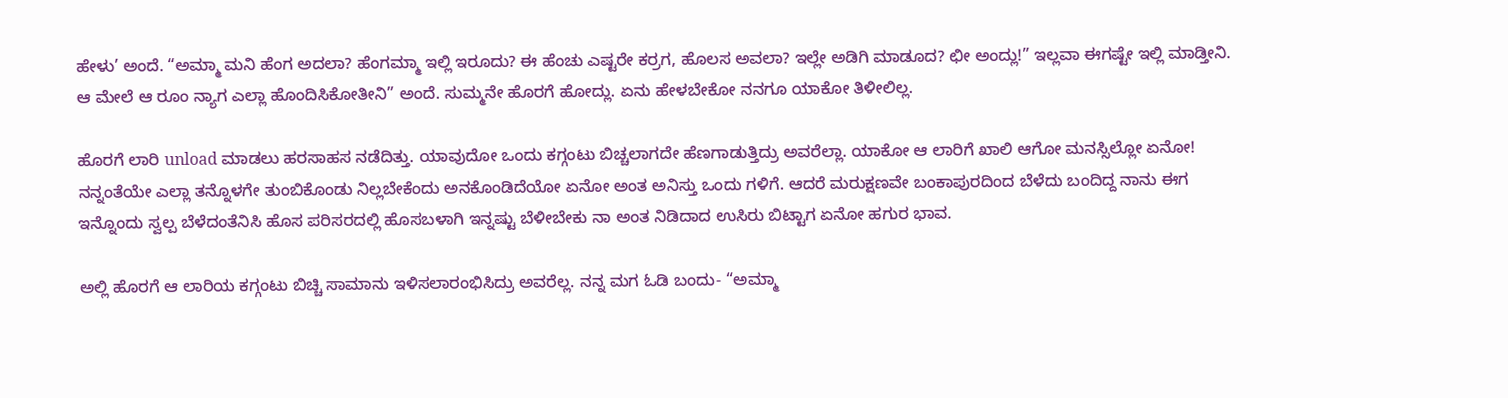ಹೇಳು’ ಅಂದೆ. “ಅಮ್ಮಾ ಮನಿ ಹೆಂಗ ಅದಲಾ? ಹೆಂಗಮ್ಮಾ ಇಲ್ಲಿ ಇರೂದು? ಈ ಹೆಂಚು ಎಷ್ಟರೇ ಕರ್ರಗ, ಹೊಲಸ ಅವಲಾ? ಇಲ್ಲೇ ಅಡಿಗಿ ಮಾಡೂದ? ಛೀ ಅಂದ್ಲು!” ಇಲ್ಲವಾ ಈಗಷ್ಟೇ ಇಲ್ಲಿ ಮಾಡ್ತೀನಿ. ಆ ಮೇಲೆ ಆ ರೂಂ ನ್ಯಾಗ ಎಲ್ಲಾ ಹೊಂದಿಸಿಕೋತೀನಿ” ಅಂದೆ. ಸುಮ್ಮನೇ ಹೊರಗೆ ಹೋದ್ಲು. ಏನು ಹೇಳಬೇಕೋ ನನಗೂ ಯಾಕೋ ತಿಳೀಲಿಲ್ಲ.

ಹೊರಗೆ ಲಾರಿ unload ಮಾಡಲು ಹರಸಾಹಸ ನಡೆದಿತ್ತು. ಯಾವುದೋ ಒಂದು ಕಗ್ಗಂಟು ಬಿಚ್ಚಲಾಗದೇ ಹೆಣಗಾಡುತ್ತಿದ್ರು ಅವರೆಲ್ಲಾ. ಯಾಕೋ ಆ ಲಾರಿಗೆ ಖಾಲಿ ಆಗೋ ಮನಸ್ಸಿಲ್ಲೋ ಏನೋ! ನನ್ನಂತೆಯೇ ಎಲ್ಲಾ ತನ್ನೊಳಗೇ ತುಂಬಿಕೊಂಡು ನಿಲ್ಲಬೇಕೆಂದು ಅನಕೊಂಡಿದೆಯೋ ಏನೋ ಅಂತ ಅನಿಸ್ತು ಒಂದು ಗಳಿಗೆ. ಆದರೆ ಮರುಕ್ಷಣವೇ ಬಂಕಾಪುರದಿಂದ ಬೆಳೆದು ಬಂದಿದ್ದ ನಾನು ಈಗ ಇನ್ನೊಂದು ಸ್ವಲ್ಪ ಬೆಳೆದಂತೆನಿಸಿ ಹೊಸ ಪರಿಸರದಲ್ಲಿ ಹೊಸಬಳಾಗಿ ಇನ್ನಷ್ಟು ಬೆಳೀಬೇಕು ನಾ ಅಂತ ನಿಡಿದಾದ ಉಸಿರು ಬಿಟ್ಟಾಗ ಏನೋ ಹಗುರ ಭಾವ.

ಅಲ್ಲಿ ಹೊರಗೆ ಆ ಲಾರಿಯ ಕಗ್ಗಂಟು ಬಿಚ್ಚಿ ಸಾಮಾನು ಇಳಿಸಲಾರಂಭಿಸಿದ್ರು ಅವರೆಲ್ಲ. ನನ್ನ ಮಗ ಓಡಿ ಬಂದು- “ಅಮ್ಮಾ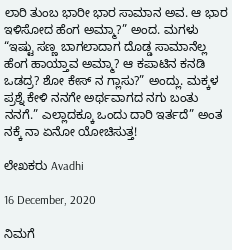ಲಾರಿ ತುಂಬ ಭಾರೀ ಭಾರ ಸಾಮಾನ ಅವ. ಆ ಭಾರ ಇಳಿಸೋದ ಹೆಂಗ ಅಮ್ಮಾ?” ಅಂದ. ಮಗಳು “ಇಷ್ಟು ಸಣ್ಣ ಬಾಗಲಾದಾಗ ದೊಡ್ಡ ಸಾಮಾನೆಲ್ಲ ಹೆಂಗ ಹಾಯ್ತಾವ ಅಮ್ಮಾ? ಆ ಕಪಾಟಿನ ಕನಡಿ ಒಡದ್ರ? ಶೋ ಕೇಸ್ ನ ಗ್ಲಾಸು?” ಅಂದ್ಲು. ಮಕ್ಕಳ ಪ್ರಶ್ನೆ ಕೇಳಿ ನನಗೇ ಅರ್ಥವಾಗದ ನಗು ಬಂತು ನನಗೆ.” ಎಲ್ಲಾದಕ್ಕೂ ಒಂದು ದಾರಿ ಇರ್ತದೆ” ಅಂತ ನಕ್ಕೆ ನಾ ಏನೋ ಯೋಚಿಸುತ್ತ!

ಲೇಖಕರು Avadhi

16 December, 2020

ನಿಮಗೆ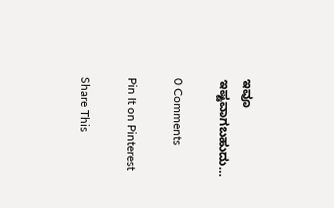ಇವೂ ಇಷ್ಟವಾಗಬಹುದು…

0 Comments

Pin It on Pinterest

Share This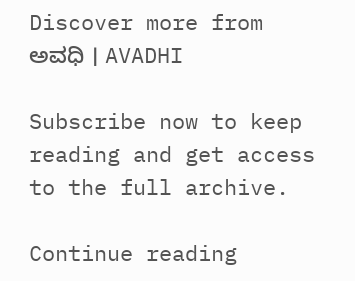Discover more from ಅವಧಿ । AVADHI

Subscribe now to keep reading and get access to the full archive.

Continue reading